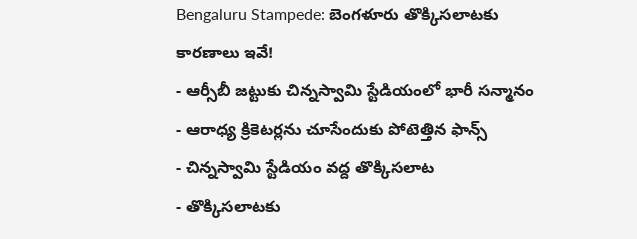Bengaluru Stampede: బెంగళూరు తొక్కిసలాటకు కారణాలు ఇవే!
- ఆర్సీబీ జట్టుకు చిన్నస్వామి స్టేడియంలో భారీ సన్మానం
- ఆరాధ్య క్రికెటర్లను చూసేందుకు పోటెత్తిన ఫాన్స్
- చిన్నస్వామి స్టేడియం వద్ద తొక్కిసలాట
- తొక్కిసలాటకు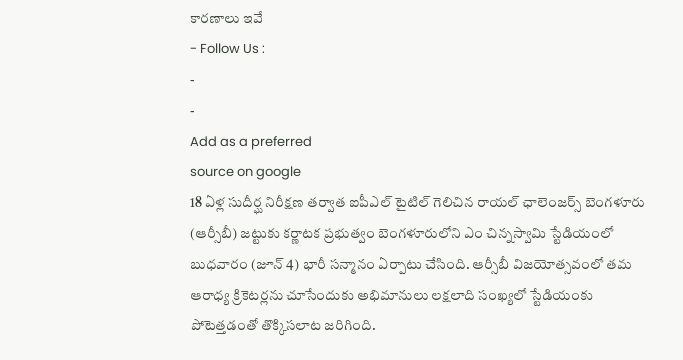కారణాలు ఇవే
- Follow Us :
-
-
Add as a preferred
source on google
18 ఏళ్ల సుదీర్ఘ నిరీక్షణ తర్వాత ఐపీఎల్ టైటిల్ గెలిచిన రాయల్ ఛాలెంజర్స్ బెంగళూరు (ఆర్సీబీ) జట్టుకు కర్ణాటక ప్రభుత్వం బెంగళూరులోని ఎం చిన్నస్వామి స్టేడియంలో బుధవారం (జూన్ 4) భారీ సన్మానం ఏర్పాటు చేసింది. ఆర్సీబీ విజయోత్సవంలో తమ ఆరాధ్య క్రికెటర్లను చూసేందుకు అభిమానులు లక్షలాది సంఖ్యలో స్టేడియంకు పోటెత్తడంతో తొక్కిసలాట జరిగింది.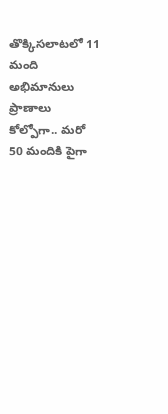తొక్కిసలాటలో 11 మంది అభిమానులు ప్రాణాలు కోల్పోగా.. మరో 50 మందికి పైగా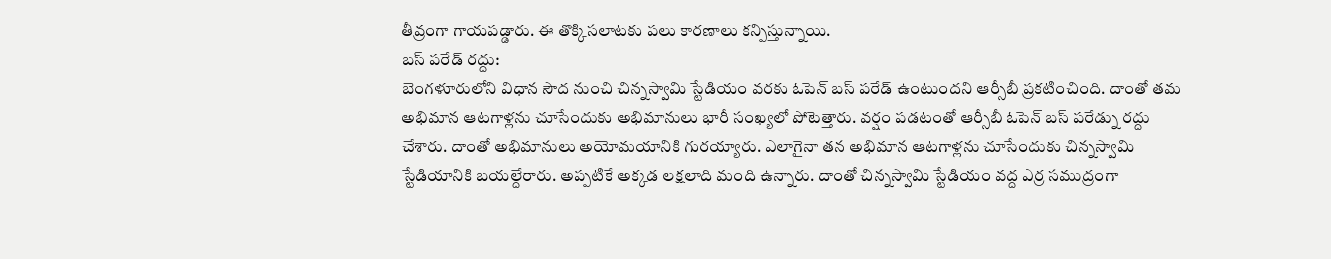తీవ్రంగా గాయపడ్డారు. ఈ తొక్కిసలాటకు పలు కారణాలు కన్పిస్తున్నాయి.
బస్ పరేడ్ రద్దు:
బెంగళూరులోని విధాన సౌద నుంచి చిన్నస్వామి స్టేడియం వరకు ఓపెన్ బస్ పరేడ్ ఉంటుందని ఆర్సీబీ ప్రకటించింది. దాంతో తమ అభిమాన ఆటగాళ్లను చూసేందుకు అభిమానులు భారీ సంఖ్యలో పోటెత్తారు. వర్షం పడటంతో ఆర్సీబీ ఓపెన్ బస్ పరేడ్ను రద్దు చేశారు. దాంతో అభిమానులు అయోమయానికి గురయ్యారు. ఎలాగైనా తన అభిమాన ఆటగాళ్లను చూసేందుకు చిన్నస్వామి స్టేడియానికి బయల్దేరారు. అప్పటికే అక్కడ లక్షలాది మంది ఉన్నారు. దాంతో చిన్నస్వామి స్టేడియం వద్ద ఎర్ర సముద్రంగా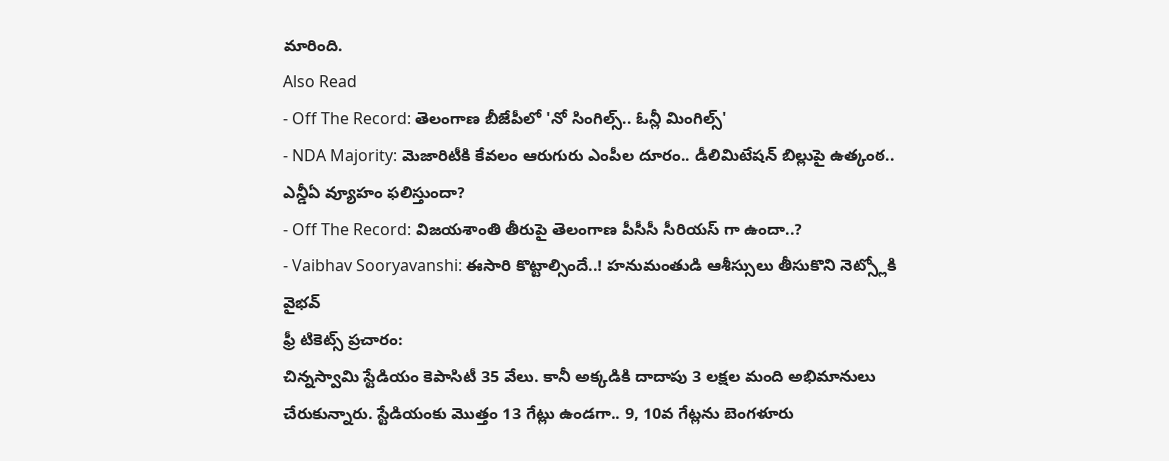మారింది.
Also Read
- Off The Record: తెలంగాణ బీజేపీలో 'నో సింగిల్స్.. ఓన్లీ మింగిల్స్'
- NDA Majority: మెజారిటీకి కేవలం ఆరుగురు ఎంపీల దూరం.. డీలిమిటేషన్ బిల్లుపై ఉత్కంఠ.. ఎన్డీఏ వ్యూహం ఫలిస్తుందా?
- Off The Record: విజయశాంతి తీరుపై తెలంగాణ పీసీసీ సీరియస్ గా ఉందా..?
- Vaibhav Sooryavanshi: ఈసారి కొట్టాల్సిందే..! హనుమంతుడి ఆశీస్సులు తీసుకొని నెట్స్లోకి వైభవ్
ఫ్రీ టికెట్స్ ప్రచారం:
చిన్నస్వామి స్టేడియం కెపాసిటీ 35 వేలు. కానీ అక్కడికి దాదాపు 3 లక్షల మంది అభిమానులు చేరుకున్నారు. స్టేడియంకు మొత్తం 13 గేట్లు ఉండగా.. 9, 10వ గేట్లను బెంగళూరు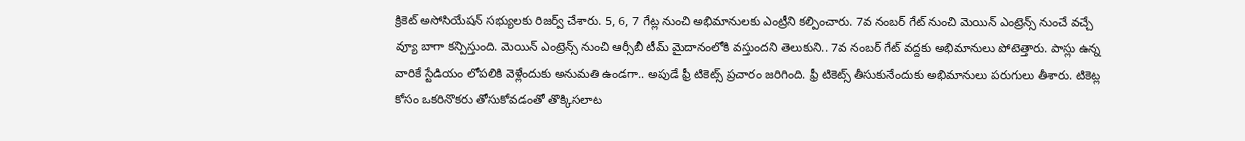క్రికెట్ అసోసియేషన్ సభ్యులకు రిజర్వ్ చేశారు. 5, 6, 7 గేట్ల నుంచి అభిమానులకు ఎంట్రీని కల్పించారు. 7వ నంబర్ గేట్ నుంచి మెయిన్ ఎంట్రెన్స్ నుంచే వచ్చే వ్యూ బాగా కన్పిస్తుంది. మెయిన్ ఎంట్రెన్స్ నుంచి ఆర్సీబీ టీమ్ మైదానంలోకి వస్తుందని తెలుకుని.. 7వ నంబర్ గేట్ వద్దకు అభిమానులు పోటెత్తారు. పాస్లు ఉన్న వారికే స్టేడియం లోపలికి వెళ్లేందుకు అనుమతి ఉండగా.. అపుడే ఫ్రీ టికెట్స్ ప్రచారం జరిగింది. ఫ్రీ టికెట్స్ తీసుకునేందుకు అభిమానులు పరుగులు తీశారు. టికెట్ల కోసం ఒకరినొకరు తోసుకోవడంతో తొక్కిసలాట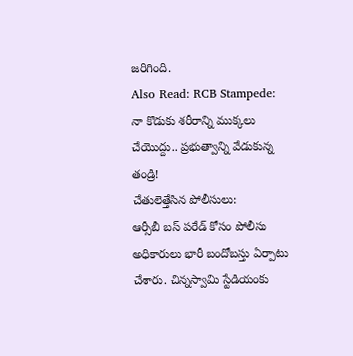జరిగింది.
Also Read: RCB Stampede: నా కొడుకు శరీరాన్ని ముక్కలు చేయొద్దు.. ప్రభుత్వాన్ని వేడుకున్న తండ్రి!
చేతులెత్తేసిన పోలీసులు:
ఆర్సీబీ బస్ పరేడ్ కోసం పోలీసు అధికారులు భారీ బందోబస్తు ఏర్పాటు చేశారు. చిన్నస్వామి స్టేడియంకు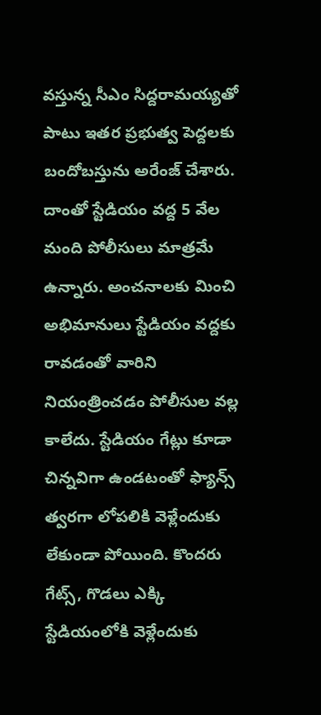వస్తున్న సీఎం సిద్దరామయ్యతో పాటు ఇతర ప్రభుత్వ పెద్దలకు బందోబస్తును అరేంజ్ చేశారు. దాంతో స్టేడియం వద్ద 5 వేల మంది పోలీసులు మాత్రమే ఉన్నారు. అంచనాలకు మించి అభిమానులు స్టేడియం వద్దకు రావడంతో వారిని నియంత్రించడం పోలీసుల వల్ల కాలేదు. స్టేడియం గేట్లు కూడా చిన్నవిగా ఉండటంతో ఫ్యాన్స్ త్వరగా లోపలికి వెళ్లేందుకు లేకుండా పోయింది. కొందరు గేట్స్, గొడలు ఎక్కి స్టేడియంలోకి వెళ్లేందుకు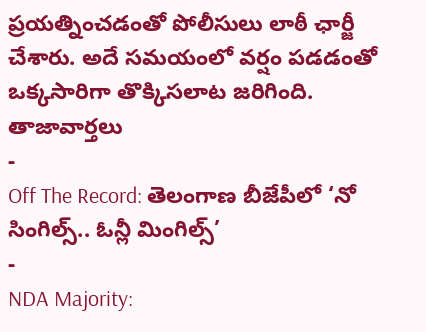ప్రయత్నించడంతో పోలీసులు లాఠీ ఛార్జీ చేశారు. అదే సమయంలో వర్షం పడడంతో ఒక్కసారిగా తొక్కిసలాట జరిగింది.
తాజావార్తలు
-
Off The Record: తెలంగాణ బీజేపీలో ‘నో సింగిల్స్.. ఓన్లీ మింగిల్స్’
-
NDA Majority: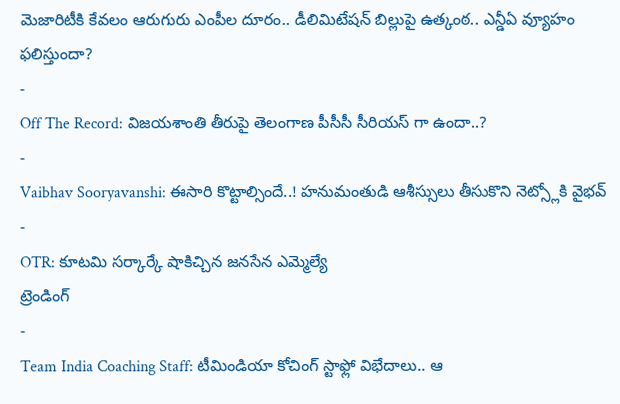మెజారిటీకి కేవలం ఆరుగురు ఎంపీల దూరం.. డీలిమిటేషన్ బిల్లుపై ఉత్కంఠ.. ఎన్డీఏ వ్యూహం ఫలిస్తుందా?
-
Off The Record: విజయశాంతి తీరుపై తెలంగాణ పీసీసీ సీరియస్ గా ఉందా..?
-
Vaibhav Sooryavanshi: ఈసారి కొట్టాల్సిందే..! హనుమంతుడి ఆశీస్సులు తీసుకొని నెట్స్లోకి వైభవ్
-
OTR: కూటమి సర్కార్కే షాకిచ్చిన జనసేన ఎమ్మెల్యే
ట్రెండింగ్
-
Team India Coaching Staff: టీమిండియా కోచింగ్ స్టాఫ్లో విభేదాలు.. ఆ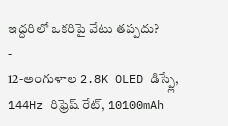ఇద్దరిలో ఒకరిపై వేటు తప్పదు?
-
12-అంగుళాల 2.8K OLED డిస్ప్లే, 144Hz రిఫ్రెష్ రేట్, 10100mAh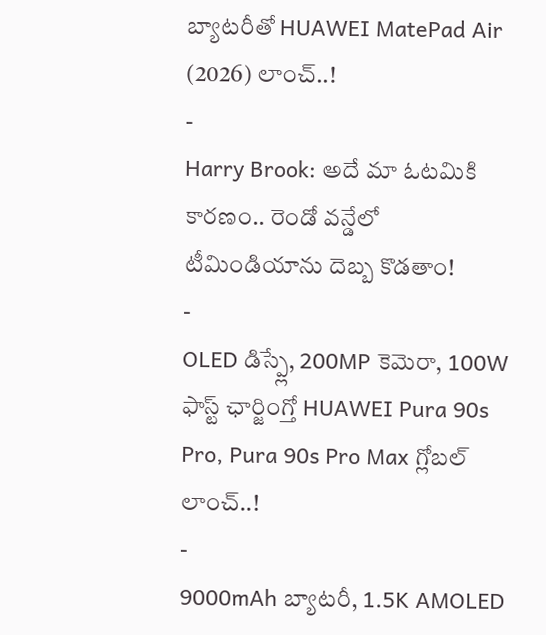బ్యాటరీతో HUAWEI MatePad Air (2026) లాంచ్..!
-
Harry Brook: అదే మా ఓటమికి కారణం.. రెండో వన్డేలో టీమిండియాను దెబ్బ కొడతాం!
-
OLED డిస్ప్లే, 200MP కెమెరా, 100W ఫాస్ట్ ఛార్జింగ్తో HUAWEI Pura 90s Pro, Pura 90s Pro Max గ్లోబల్ లాంచ్..!
-
9000mAh బ్యాటరీ, 1.5K AMOLED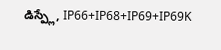డిస్ప్లే, IP66+IP68+IP69+IP69K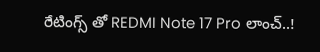రేటింగ్స్ తో REDMI Note 17 Pro లాంచ్..!